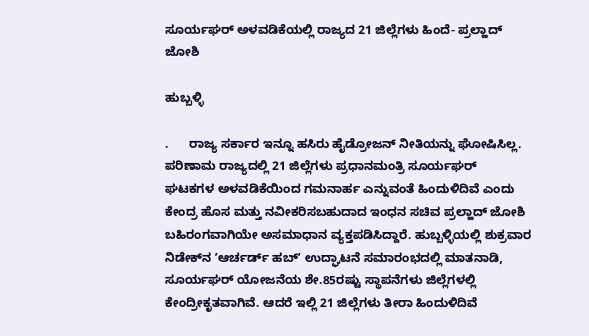ಸೂರ್ಯಘರ್‌ ಅಳವಡಿಕೆಯಲ್ಲಿ ರಾಜ್ಯದ 21 ಜಿಲ್ಲೆಗಳು ಹಿಂದೆ- ಪ್ರಲ್ಹಾದ್‌ ಜೋಶಿ

ಹುಬ್ಬಳ್ಳಿ

.      ರಾಜ್ಯ ಸರ್ಕಾರ ಇನ್ನೂ ಹಸಿರು ಹೈಡ್ರೋಜನ್ ನೀತಿಯನ್ನು ಘೋಷಿಸಿಲ್ಲ. ಪರಿಣಾಮ ರಾಜ್ಯದಲ್ಲಿ 21 ಜಿಲ್ಲೆಗಳು ಪ್ರಧಾನಮಂತ್ರಿ ಸೂರ್ಯಘರ್‌   ಘಟಕಗಳ ಅಳವಡಿಕೆಯಿಂದ ಗಮನಾರ್ಹ ಎನ್ನುವಂತೆ ಹಿಂದುಳಿದಿವೆ ಎಂದು ಕೇಂದ್ರ ಹೊಸ ಮತ್ತು ನವೀಕರಿಸಬಹುದಾದ ಇಂಧನ ಸಚಿವ ಪ್ರಲ್ಹಾದ್‌ ಜೋಶಿ   ಬಹಿರಂಗವಾಗಿಯೇ ಅಸಮಾಧಾನ ವ್ಯಕ್ತಪಡಿಸಿದ್ದಾರೆ. ಹುಬ್ಬಳ್ಳಿಯಲ್ಲಿ ಶುಕ್ರವಾರ ನಿಡೇಕ್‌ನ ʼಆರ್ಚರ್ಡ್ ಹಬ್ʼ ಉದ್ಘಾಟನೆ ಸಮಾರಂಭದಲ್ಲಿ ಮಾತನಾಡಿ, ಸೂರ್ಯಘರ್‌ ಯೋಜನೆಯ ಶೇ.85ರಷ್ಟು ಸ್ಥಾಪನೆಗಳು ಜಿಲ್ಲೆಗಳಲ್ಲಿ ಕೇಂದ್ರೀಕೃತವಾಗಿವೆ. ಆದರೆ ಇಲ್ಲಿ 21 ಜಿಲ್ಲೆಗಳು ತೀರಾ ಹಿಂದುಳಿದಿವೆ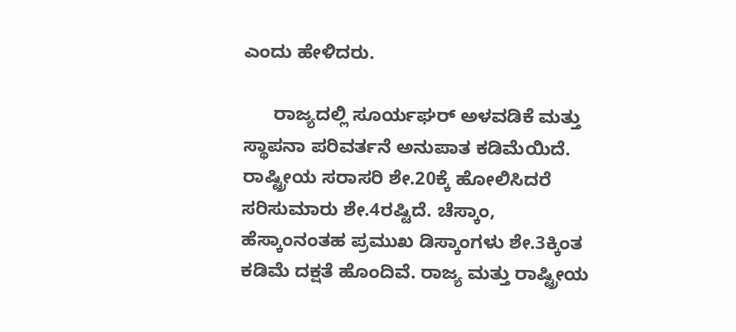ಎಂದು ಹೇಳಿದರು.

      ರಾಜ್ಯದಲ್ಲಿ ಸೂರ್ಯಘರ್‌ ಅಳವಡಿಕೆ ಮತ್ತು ಸ್ಥಾಪನಾ ಪರಿವರ್ತನೆ ಅನುಪಾತ ಕಡಿಮೆಯಿದೆ. ರಾಷ್ಟ್ರೀಯ ಸರಾಸರಿ ಶೇ.20ಕ್ಕೆ ಹೋಲಿಸಿದರೆ ಸರಿಸುಮಾರು ಶೇ.4ರಷ್ಟಿದೆ. ಚೆಸ್ಕಾಂ, ಹೆಸ್ಕಾಂನಂತಹ ಪ್ರಮುಖ ಡಿಸ್ಕಾಂಗಳು ಶೇ.3ಕ್ಕಿಂತ ಕಡಿಮೆ ದಕ್ಷತೆ ಹೊಂದಿವೆ. ರಾಜ್ಯ ಮತ್ತು ರಾಷ್ಟ್ರೀಯ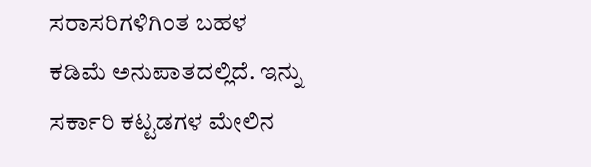ಸರಾಸರಿಗಳಿಗಿಂತ ಬಹಳ ಕಡಿಮೆ ಅನುಪಾತದಲ್ಲಿದೆ. ಇನ್ನು ಸರ್ಕಾರಿ ಕಟ್ಟಡಗಳ ಮೇಲಿನ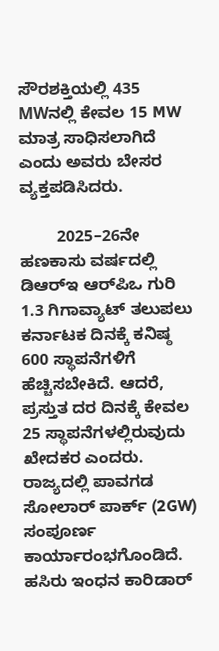ಸೌರಶಕ್ತಿಯಲ್ಲಿ 435 MWನಲ್ಲಿ ಕೇವಲ 15 MW ಮಾತ್ರ ಸಾಧಿಸಲಾಗಿದೆ ಎಂದು ಅವರು ಬೇಸರ ವ್ಯಕ್ತಪಡಿಸಿದರು.

        2025–26ನೇ ಹಣಕಾಸು ವರ್ಷದಲ್ಲಿ ಡಿಆರ್‌ಇ ಆರ್‌ಪಿಒ ಗುರಿ 1.3 ಗಿಗಾವ್ಯಾಟ್ ತಲುಪಲು ಕರ್ನಾಟಕ ದಿನಕ್ಕೆ ಕನಿಷ್ಠ 600 ಸ್ಥಾಪನೆಗಳಿಗೆ ಹೆಚ್ಚಿಸಬೇಕಿದೆ. ಆದರೆ, ಪ್ರಸ್ತುತ ದರ ದಿನಕ್ಕೆ ಕೇವಲ 25 ಸ್ಥಾಪನೆಗಳಲ್ಲಿರುವುದು ಖೇದಕರ ಎಂದರು. ರಾಜ್ಯದಲ್ಲಿ ಪಾವಗಡ ಸೋಲಾರ್ ಪಾರ್ಕ್ (2GW) ಸಂಪೂರ್ಣ ಕಾರ್ಯಾರಂಭಗೊಂಡಿದೆ. ಹಸಿರು ಇಂಧನ ಕಾರಿಡಾರ್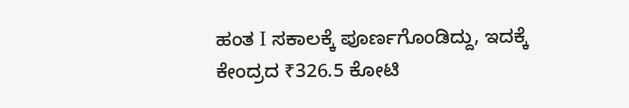ಹಂತ I ಸಕಾಲಕ್ಕೆ ಪೂರ್ಣಗೊಂಡಿದ್ದು, ಇದಕ್ಕೆ ಕೇಂದ್ರದ ₹326.5 ಕೋಟಿ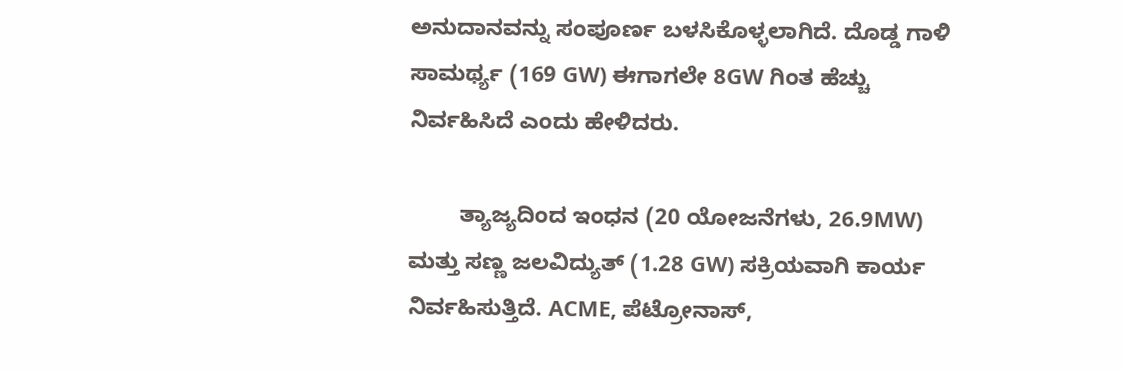ಅನುದಾನವನ್ನು ಸಂಪೂರ್ಣ ಬಳಸಿಕೊಳ್ಳಲಾಗಿದೆ. ದೊಡ್ಡ ಗಾಳಿ ಸಾಮರ್ಥ್ಯ (169 GW) ಈಗಾಗಲೇ 8GW ಗಿಂತ ಹೆಚ್ಚು ನಿರ್ವಹಿಸಿದೆ ಎಂದು ಹೇಳಿದರು.

        ತ್ಯಾಜ್ಯದಿಂದ ಇಂಧನ (20 ಯೋಜನೆಗಳು, 26.9MW) ಮತ್ತು ಸಣ್ಣ ಜಲವಿದ್ಯುತ್ (1.28 GW) ಸಕ್ರಿಯವಾಗಿ ಕಾರ್ಯ ನಿರ್ವಹಿಸುತ್ತಿದೆ. ACME, ಪೆಟ್ರೋನಾಸ್,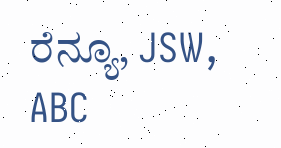ರೆನ್ಯೂ, JSW, ABC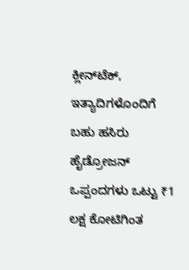ಕ್ಲೀನ್‌ಟೆಕ್, ಇತ್ಯಾದಿಗಳೊಂದಿಗೆ ಬಹು ಹಸಿರು ಹೈಡ್ರೋಜನ್ ಒಪ್ಪಂದಗಳು ಒಟ್ಟು ₹1 ಲಕ್ಷ ಕೋಟಿಗಿಂತ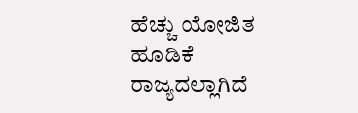ಹೆಚ್ಚು ಯೋಜಿತ ಹೂಡಿಕೆ ರಾಜ್ಯದಲ್ಲಾಗಿದೆ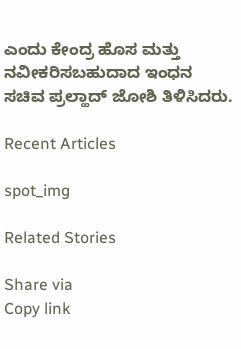ಎಂದು ಕೇಂದ್ರ ಹೊಸ ಮತ್ತು ನವೀಕರಿಸಬಹುದಾದ ಇಂಧನ ಸಚಿವ ಪ್ರಲ್ಹಾದ್‌ ಜೋಶಿ ತಿಳಿಸಿದರು.

Recent Articles

spot_img

Related Stories

Share via
Copy link